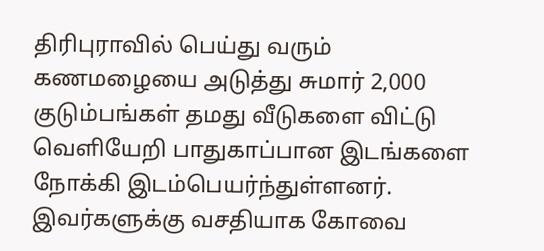திரிபுராவில் பெய்து வரும் கணமழையை அடுத்து சுமார் 2,000 குடும்பங்கள் தமது வீடுகளை விட்டு வெளியேறி பாதுகாப்பான இடங்களை நோக்கி இடம்பெயர்ந்துள்ளனர். இவர்களுக்கு வசதியாக கோவை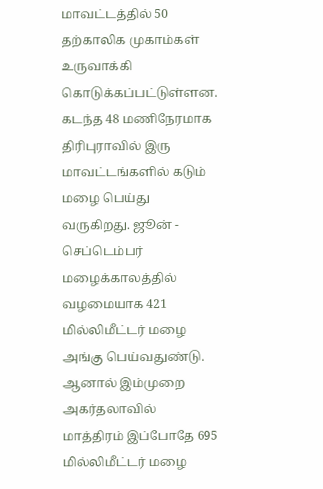மாவட்டத்தில் 50 தற்காலிக முகாம்கள் உருவாக்கி கொடுக்கப்பட்டுள்ளன.
கடந்த 48 மணிநேரமாக திரிபுராவில் இரு மாவட்டங்களில் கடும் மழை பெய்து வருகிறது. ஜூன் - செப்டெம்பர் மழைக்காலத்தில் வழமையாக 421 மில்லிமீட்டர் மழை அங்கு பெய்வதுண்டு. ஆனால் இம்முறை அகர்தலாவில் மாத்திரம் இப்போதே 695 மில்லிமீட்டர் மழை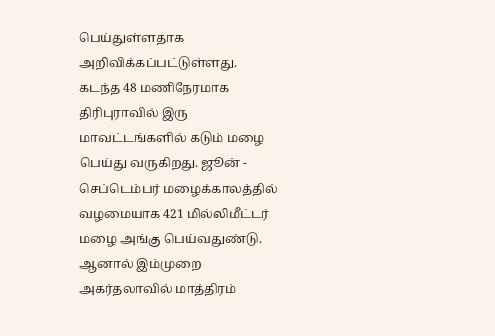பெய்துள்ளதாக அறிவிக்கப்பட்டுள்ளது.
கடந்த 48 மணிநேரமாக திரிபுராவில் இரு மாவட்டங்களில் கடும் மழை பெய்து வருகிறது. ஜூன் - செப்டெம்பர் மழைக்காலத்தில் வழமையாக 421 மில்லிமீட்டர் மழை அங்கு பெய்வதுண்டு. ஆனால் இம்முறை அகர்தலாவில் மாத்திரம்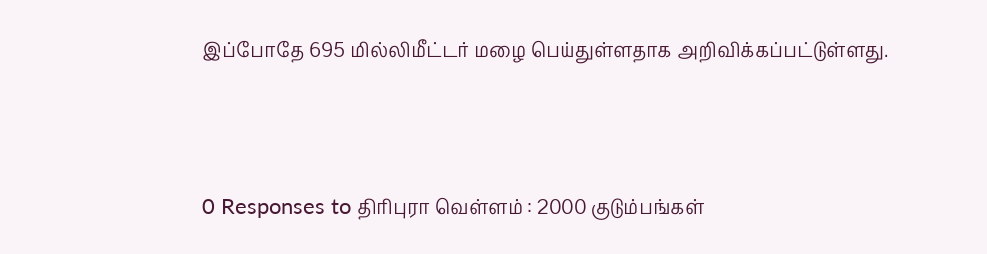இப்போதே 695 மில்லிமீட்டர் மழை பெய்துள்ளதாக அறிவிக்கப்பட்டுள்ளது.




0 Responses to திரிபுரா வெள்ளம் : 2000 குடும்பங்கள்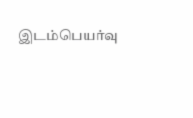இடம்பெயர்வு